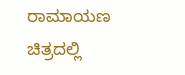ರಾಮಾಯಣ ಚಿತ್ರದಲ್ಲಿ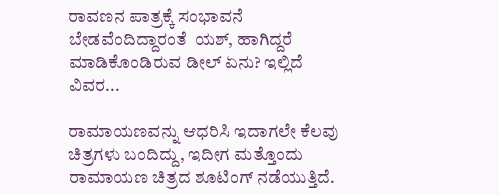ರಾವಣನ ಪಾತ್ರಕ್ಕೆ ಸಂಭಾವನೆ ಬೇಡವೆಂದಿದ್ದಾರಂತೆ  ಯಶ್, ಹಾಗಿದ್ದರೆ ಮಾಡಿಕೊಂಡಿರುವ ಡೀಲ್ ಏನು? ಇಲ್ಲಿದೆ ವಿವರ...

ರಾಮಾಯಣವನ್ನು ಆಧರಿಸಿ ಇದಾಗಲೇ ಕೆಲವು ಚಿತ್ರಗಳು ಬಂದಿದ್ದು, ಇದೀಗ ಮತ್ತೊಂದು ರಾಮಾಯಣ ಚಿತ್ರದ ಶೂಟಿಂಗ್ ನಡೆಯುತ್ತಿದೆ.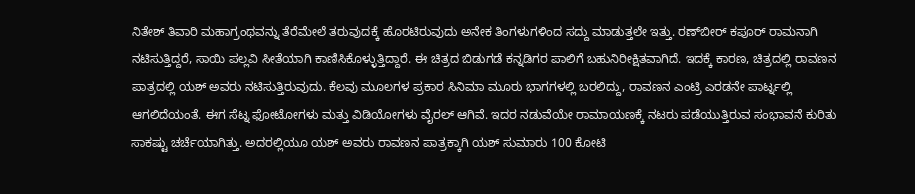ನಿತೇಶ್ ತಿವಾರಿ ಮಹಾಗ್ರಂಥವನ್ನು ತೆರೆಮೇಲೆ ತರುವುದಕ್ಕೆ ಹೊರಟಿರುವುದು ಅನೇಕ ತಿಂಗಳುಗಳಿಂದ ಸದ್ದು ಮಾಡುತ್ತಲೇ ಇತ್ತು. ರಣ್‌ಬೀರ್ ಕಪೂರ್ ರಾಮನಾಗಿ ನಟಿಸುತ್ತಿದ್ದರೆ, ಸಾಯಿ ಪಲ್ಲವಿ ಸೀತೆಯಾಗಿ ಕಾಣಿಸಿಕೊಳ್ಳುತ್ತಿದ್ದಾರೆ. ಈ ಚಿತ್ರದ ಬಿಡುಗಡೆ ಕನ್ನಡಿಗರ ಪಾಲಿಗೆ ಬಹುನಿರೀಕ್ಷಿತವಾಗಿದೆ. ಇದಕ್ಕೆ ಕಾರಣ, ಚಿತ್ರದಲ್ಲಿ ರಾವಣನ ಪಾತ್ರದಲ್ಲಿ ಯಶ್ ಅವರು ನಟಿಸುತ್ತಿರುವುದು. ಕೆಲವು ಮೂಲಗಳ ಪ್ರಕಾರ ಸಿನಿಮಾ ಮೂರು ಭಾಗಗಳಲ್ಲಿ ಬರಲಿದ್ದು, ರಾವಣನ ಎಂಟ್ರಿ ಎರಡನೇ ಪಾರ್ಟ್ನಲ್ಲಿ ಆಗಲಿದೆಯಂತೆ. ಈಗ ಸೆಟ್ನ ಫೋಟೋಗಳು ಮತ್ತು ವಿಡಿಯೋಗಳು ವೈರಲ್ ಆಗಿವೆ. ಇದರ ನಡುವೆಯೇ ರಾಮಾಯಣಕ್ಕೆ ನಟರು ಪಡೆಯುತ್ತಿರುವ ಸಂಭಾವನೆ ಕುರಿತು ಸಾಕಷ್ಟು ಚರ್ಚೆಯಾಗಿತ್ತು. ಅದರಲ್ಲಿಯೂ ಯಶ್ ಅವರು ರಾವಣನ ಪಾತ್ರಕ್ಕಾಗಿ ಯಶ್‌ ಸುಮಾರು 100 ಕೋಟಿ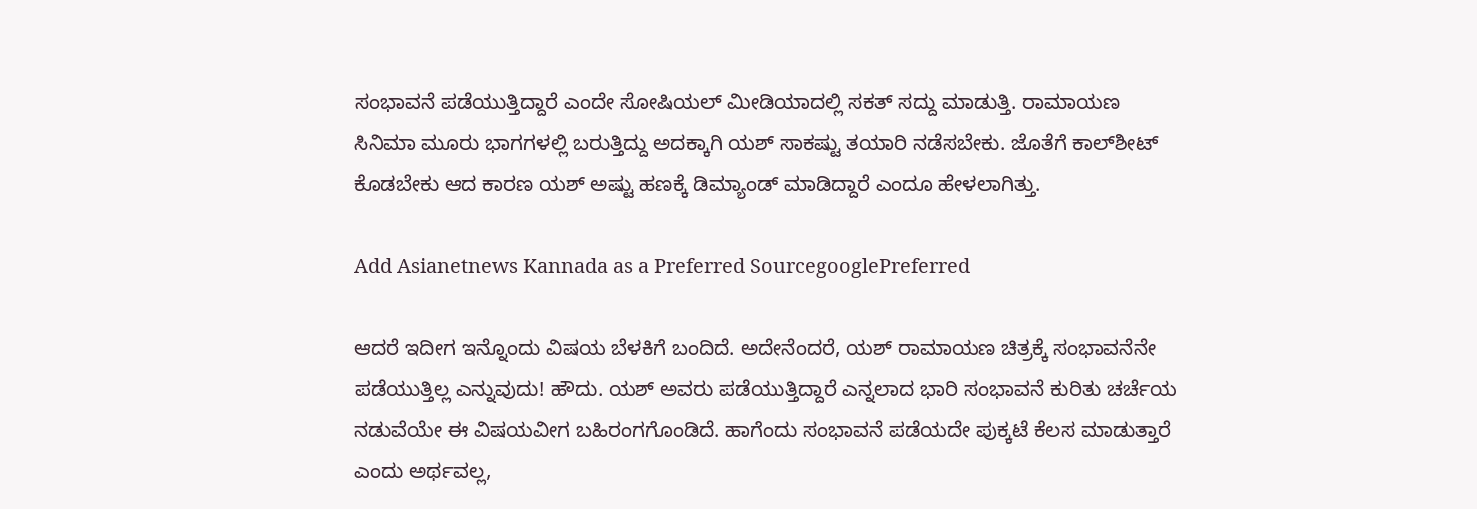ಸಂಭಾವನೆ ಪಡೆಯುತ್ತಿದ್ದಾರೆ ಎಂದೇ ಸೋಷಿಯಲ್ ಮೀಡಿಯಾದಲ್ಲಿ ಸಕತ್ ಸದ್ದು ಮಾಡುತ್ತಿ. ರಾಮಾಯಣ ಸಿನಿಮಾ ಮೂರು ಭಾಗಗಳಲ್ಲಿ ಬರುತ್ತಿದ್ದು ಅದಕ್ಕಾಗಿ ಯಶ್‌ ಸಾಕಷ್ಟು ತಯಾರಿ ನಡೆಸಬೇಕು. ಜೊತೆಗೆ ಕಾಲ್‌ಶೀಟ್‌ ಕೊಡಬೇಕು ಆದ ಕಾರಣ ಯಶ್‌ ಅಷ್ಟು ಹಣಕ್ಕೆ ಡಿಮ್ಯಾಂಡ್‌ ಮಾಡಿದ್ದಾರೆ ಎಂದೂ ಹೇಳಲಾಗಿತ್ತು.

Add Asianetnews Kannada as a Preferred SourcegooglePreferred

ಆದರೆ ಇದೀಗ ಇನ್ನೊಂದು ವಿಷಯ ಬೆಳಕಿಗೆ ಬಂದಿದೆ. ಅದೇನೆಂದರೆ, ಯಶ್ ರಾಮಾಯಣ ಚಿತ್ರಕ್ಕೆ ಸಂಭಾವನೆನೇ ಪಡೆಯುತ್ತಿಲ್ಲ ಎನ್ನುವುದು! ಹೌದು. ಯಶ್ ಅವರು ಪಡೆಯುತ್ತಿದ್ದಾರೆ ಎನ್ನಲಾದ ಭಾರಿ ಸಂಭಾವನೆ ಕುರಿತು ಚರ್ಚೆಯ ನಡುವೆಯೇ ಈ ವಿಷಯವೀಗ ಬಹಿರಂಗಗೊಂಡಿದೆ. ಹಾಗೆಂದು ಸಂಭಾವನೆ ಪಡೆಯದೇ ಪುಕ್ಕಟೆ ಕೆಲಸ ಮಾಡುತ್ತಾರೆ ಎಂದು ಅರ್ಥವಲ್ಲ,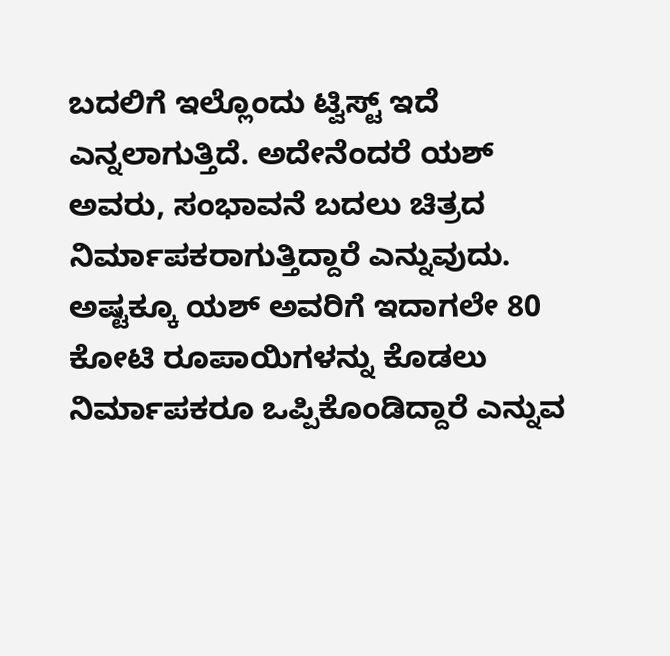ಬದಲಿಗೆ ಇಲ್ಲೊಂದು ಟ್ವಿಸ್ಟ್ ಇದೆ ಎನ್ನಲಾಗುತ್ತಿದೆ. ಅದೇನೆಂದರೆ ಯಶ್ ಅವರು, ಸಂಭಾವನೆ ಬದಲು ಚಿತ್ರದ ನಿರ್ಮಾಪಕರಾಗುತ್ತಿದ್ದಾರೆ ಎನ್ನುವುದು. ಅಷ್ಟಕ್ಕೂ ಯಶ್ ಅವರಿಗೆ ಇದಾಗಲೇ 80 ಕೋಟಿ ರೂಪಾಯಿಗಳನ್ನು ಕೊಡಲು ನಿರ್ಮಾಪಕರೂ ಒಪ್ಪಿಕೊಂಡಿದ್ದಾರೆ ಎನ್ನುವ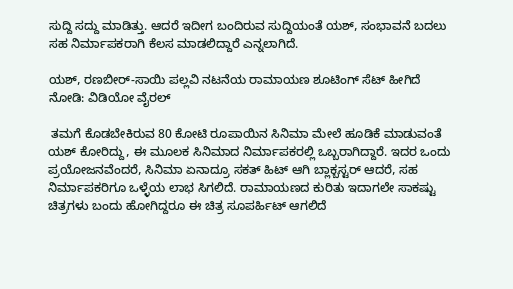ಸುದ್ದಿ ಸದ್ದು ಮಾಡಿತ್ತು. ಆದರೆ ಇದೀಗ ಬಂದಿರುವ ಸುದ್ದಿಯಂತೆ ಯಶ್, ಸಂಭಾವನೆ ಬದಲು ಸಹ ನಿರ್ಮಾಪಕರಾಗಿ ಕೆಲಸ ಮಾಡಲಿದ್ದಾರೆ ಎನ್ನಲಾಗಿದೆ.

ಯಶ್, ರಣಬೀರ್-ಸಾಯಿ ಪಲ್ಲವಿ ನಟನೆಯ ರಾಮಾಯಣ ಶೂಟಿಂಗ್ ಸೆಟ್ ಹೀಗಿದೆ ನೋಡಿ: ವಿಡಿಯೋ ವೈರಲ್

 ತಮಗೆ ಕೊಡಬೇಕಿರುವ 80 ಕೋಟಿ ರೂಪಾಯಿನ ಸಿನಿಮಾ ಮೇಲೆ ಹೂಡಿಕೆ ಮಾಡುವಂತೆ ಯಶ್ ಕೋರಿದ್ದು, ಈ ಮೂಲಕ ಸಿನಿಮಾದ ನಿರ್ಮಾಪಕರಲ್ಲಿ ಒಬ್ಬರಾಗಿದ್ದಾರೆ. ಇದರ ಒಂದು ಪ್ರಯೋಜನವೆಂದರೆ, ಸಿನಿಮಾ ಏನಾದ್ರೂ ಸಕತ್ ಹಿಟ್ ಆಗಿ ಬ್ಲಾಕ್ಬಸ್ಟರ್ ಆದರೆ, ಸಹ ನಿರ್ಮಾಪಕರಿಗೂ ಒಳ್ಳೆಯ ಲಾಭ ಸಿಗಲಿದೆ. ರಾಮಾಯಣದ ಕುರಿತು ಇದಾಗಲೇ ಸಾಕಷ್ಟು ಚಿತ್ರಗಳು ಬಂದು ಹೋಗಿದ್ದರೂ ಈ ಚಿತ್ರ ಸೂಪರ್ಹಿಟ್ ಆಗಲಿದೆ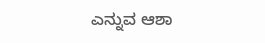ಎನ್ನುವ ಆಶಾ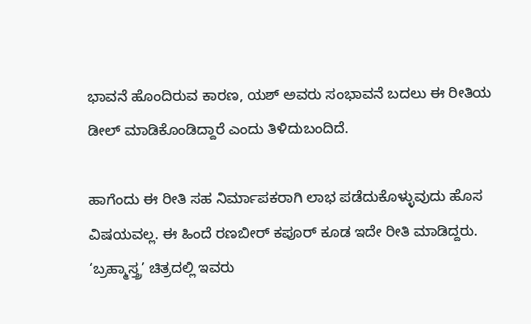ಭಾವನೆ ಹೊಂದಿರುವ ಕಾರಣ, ಯಶ್ ಅವರು ಸಂಭಾವನೆ ಬದಲು ಈ ರೀತಿಯ ಡೀಲ್ ಮಾಡಿಕೊಂಡಿದ್ದಾರೆ ಎಂದು ತಿಳಿದುಬಂದಿದೆ.

ಹಾಗೆಂದು ಈ ರೀತಿ ಸಹ ನಿರ್ಮಾಪಕರಾಗಿ ಲಾಭ ಪಡೆದುಕೊಳ್ಳುವುದು ಹೊಸ ವಿಷಯವಲ್ಲ. ಈ ಹಿಂದೆ ರಣಬೀರ್ ಕಪೂರ್ ಕೂಡ ಇದೇ ರೀತಿ ಮಾಡಿದ್ದರು. ‘ಬ್ರಹ್ಮಾಸ್ತ್ರ’ ಚಿತ್ರದಲ್ಲಿ ಇವರು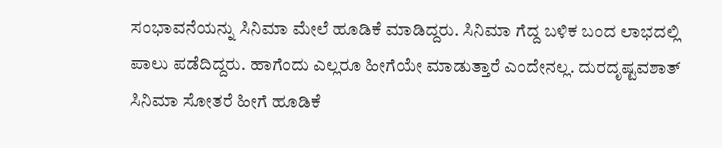ಸಂಭಾವನೆಯನ್ನು ಸಿನಿಮಾ ಮೇಲೆ ಹೂಡಿಕೆ ಮಾಡಿದ್ದರು. ಸಿನಿಮಾ ಗೆದ್ದ ಬಳಿಕ ಬಂದ ಲಾಭದಲ್ಲಿ ಪಾಲು ಪಡೆದಿದ್ದರು. ಹಾಗೆಂದು ಎಲ್ಲರೂ ಹೀಗೆಯೇ ಮಾಡುತ್ತಾರೆ ಎಂದೇನಲ್ಲ. ದುರದೃಷ್ಟವಶಾತ್ ಸಿನಿಮಾ ಸೋತರೆ ಹೀಗೆ ಹೂಡಿಕೆ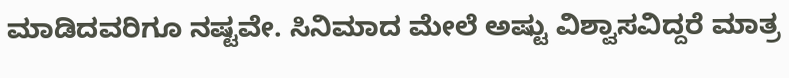ಮಾಡಿದವರಿಗೂ ನಷ್ಟವೇ. ಸಿನಿಮಾದ ಮೇಲೆ ಅಷ್ಟು ವಿಶ್ವಾಸವಿದ್ದರೆ ಮಾತ್ರ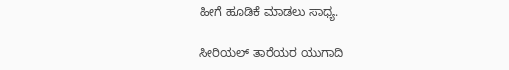ಹೀಗೆ ಹೂಡಿಕೆ ಮಾಡಲು ಸಾಧ್ಯ.

ಸೀರಿಯಲ್ ತಾರೆಯರ ಯುಗಾದಿ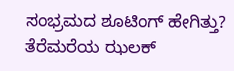ಸಂಭ್ರಮದ ಶೂಟಿಂಗ್ ಹೇಗಿತ್ತು? ತೆರೆಮರೆಯ ಝಲಕ್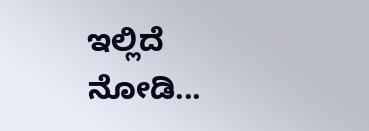ಇಲ್ಲಿದೆ ನೋಡಿ...